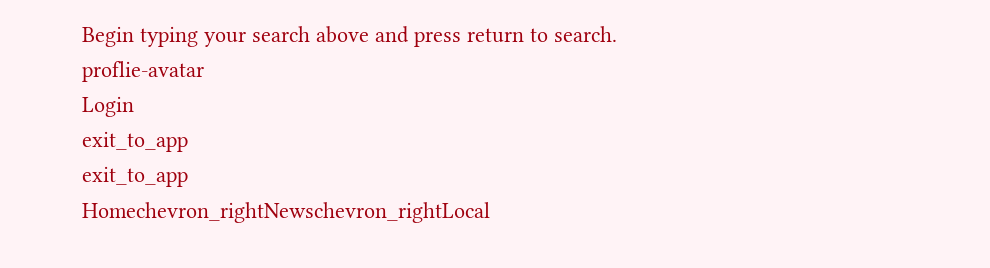Begin typing your search above and press return to search.
proflie-avatar
Login
exit_to_app
exit_to_app
Homechevron_rightNewschevron_rightLocal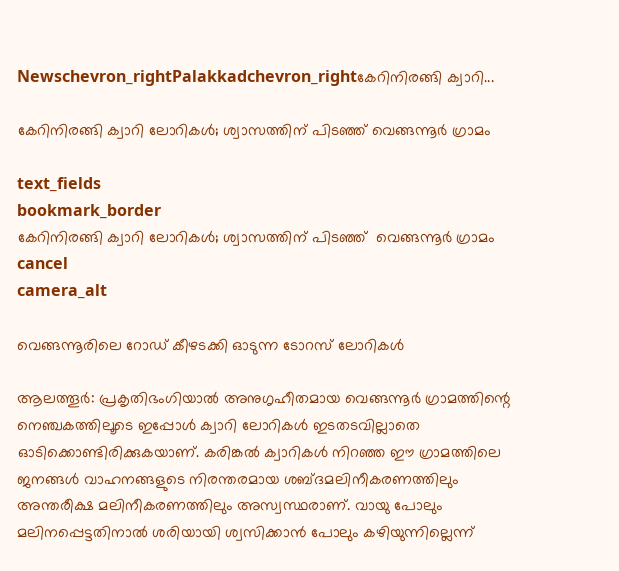Newschevron_rightPalakkadchevron_rightകേറിനിരങ്ങി ക്വാറി...

കേറിനിരങ്ങി ക്വാറി ലോറികൾ; ശ്വാസത്തിന് പിടഞ്ഞ് വെങ്ങന്നൂർ ഗ്രാമം

text_fields
bookmark_border
കേറിനിരങ്ങി ക്വാറി ലോറികൾ; ശ്വാസത്തിന് പിടഞ്ഞ്  വെങ്ങന്നൂർ ഗ്രാമം
cancel
camera_alt

വെങ്ങന്നൂരിലെ റോഡ് കീഴടക്കി ഓടുന്ന ടോറസ് ലോറികൾ

ആലത്തൂർ: പ്രകൃതിഭംഗിയാൽ അനുഗൃഹീതമായ വെങ്ങന്നൂർ ഗ്രാമത്തിന്റെ നെഞ്ചകത്തിലൂടെ ഇപ്പോൾ ക്വാറി ലോറികൾ ഇടതടവില്ലാതെ ഓടിക്കൊണ്ടിരിക്കുകയാണ്. കരിങ്കൽ ക്വാറികൾ നിറഞ്ഞ ഈ ഗ്രാമത്തിലെ ജനങ്ങൾ വാഹനങ്ങളുടെ നിരന്തരമായ ശബ്ദമലിനീകരണത്തിലും അന്തരീക്ഷ മലിനീകരണത്തിലും അസ്വസ്ഥരാണ്. വായു പോലും മലിനപ്പെട്ടതിനാൽ ശരിയായി ശ്വസിക്കാൻ പോലും കഴിയുന്നില്ലെന്ന്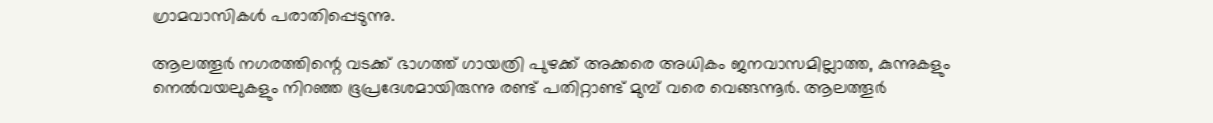ഗ്രാമവാസികൾ പരാതിപ്പെടുന്നു.

ആലത്തൂർ നഗരത്തിന്റെ വടക്ക് ഭാഗത്ത് ഗായത്രി പുഴക്ക് അക്കരെ അധികം ജനവാസമില്ലാത്ത, കുന്നുകളും നെൽവയലുകളും നിറഞ്ഞ ഭൂപ്രദേശമായിരുന്നു രണ്ട് പതിറ്റാണ്ട് മുമ്പ് വരെ വെങ്ങന്നൂർ. ആലത്തൂർ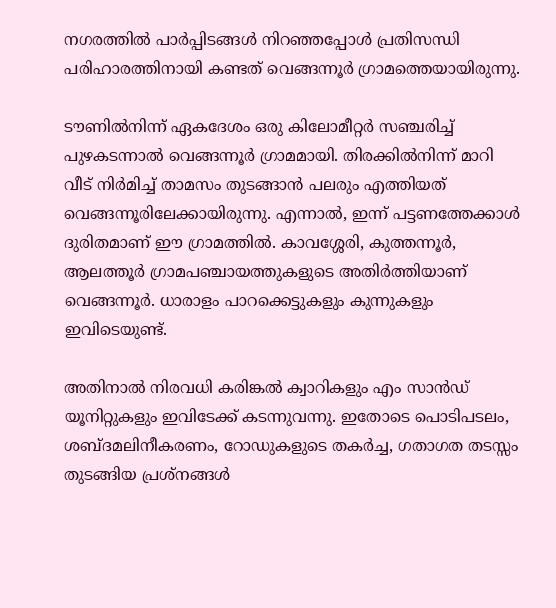നഗരത്തിൽ പാർപ്പിടങ്ങൾ നിറഞ്ഞപ്പോൾ പ്രതിസന്ധി പരിഹാരത്തിനായി കണ്ടത് വെങ്ങന്നൂർ ഗ്രാമത്തെയായിരുന്നു.

ടൗണിൽനിന്ന് ഏകദേശം ഒരു കിലോമീറ്റർ സഞ്ചരിച്ച് പുഴകടന്നാൽ വെങ്ങന്നൂർ ഗ്രാമമായി. തിരക്കിൽനിന്ന് മാറി വീട് നിർമിച്ച് താമസം തുടങ്ങാൻ പലരും എത്തിയത് വെങ്ങന്നൂരിലേക്കായിരുന്നു. എന്നാൽ, ഇന്ന് പട്ടണത്തേക്കാൾ ദുരിതമാണ് ഈ ഗ്രാമത്തിൽ. കാവശ്ശേരി, കുത്തന്നൂർ, ആലത്തൂർ ഗ്രാമപഞ്ചായത്തുകളുടെ അതിർത്തിയാണ് വെങ്ങന്നൂർ. ധാരാളം പാറക്കെട്ടുകളും കുന്നുകളും ഇവിടെയുണ്ട്.

അതിനാൽ നിരവധി കരിങ്കൽ ക്വാറികളും എം സാൻഡ് യൂനിറ്റുകളും ഇവിടേക്ക് കടന്നുവന്നു. ഇതോടെ പൊടിപടലം, ശബ്ദമലിനീകരണം, റോഡുകളുടെ തകർച്ച, ഗതാഗത തടസ്സം തുടങ്ങിയ പ്രശ്നങ്ങൾ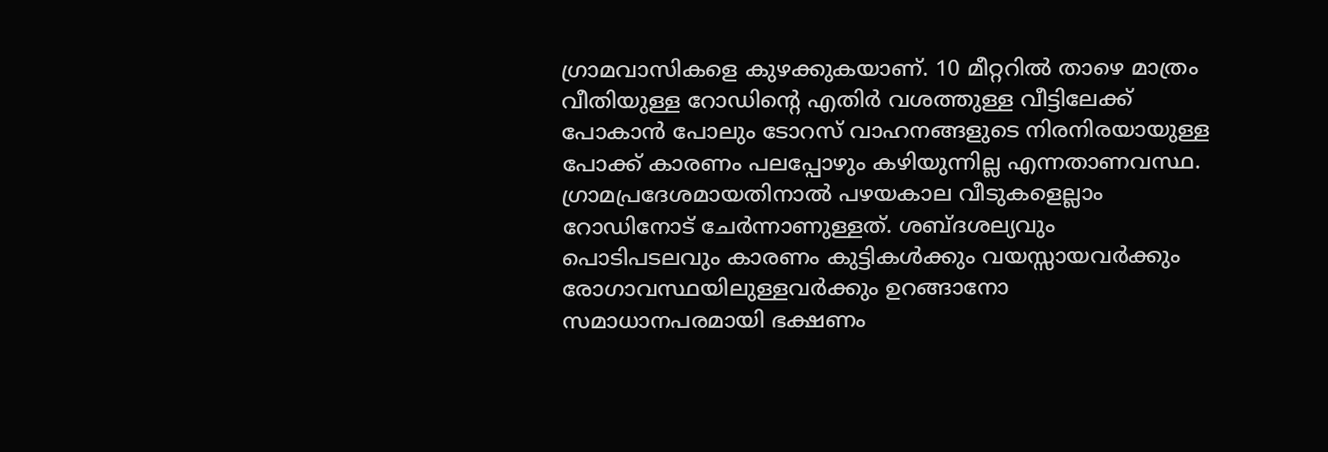ഗ്രാമവാസികളെ കുഴക്കുകയാണ്. 10 മീറ്ററിൽ താഴെ മാത്രം വീതിയുള്ള റോഡിന്റെ എതിർ വശത്തുള്ള വീട്ടിലേക്ക് പോകാൻ പോലും ടോറസ് വാഹനങ്ങളുടെ നിരനിരയായുള്ള പോക്ക് കാരണം പലപ്പോഴും കഴിയുന്നില്ല എന്നതാണവസ്ഥ. ഗ്രാമപ്രദേശമായതിനാൽ പഴയകാല വീടുകളെല്ലാം റോഡിനോട് ചേർന്നാണുള്ളത്. ശബ്ദശല്യവും പൊടിപടലവും കാരണം കുട്ടികൾക്കും വയസ്സായവർക്കും രോഗാവസ്ഥയിലുള്ളവർക്കും ഉറങ്ങാനോ സമാധാനപരമായി ഭക്ഷണം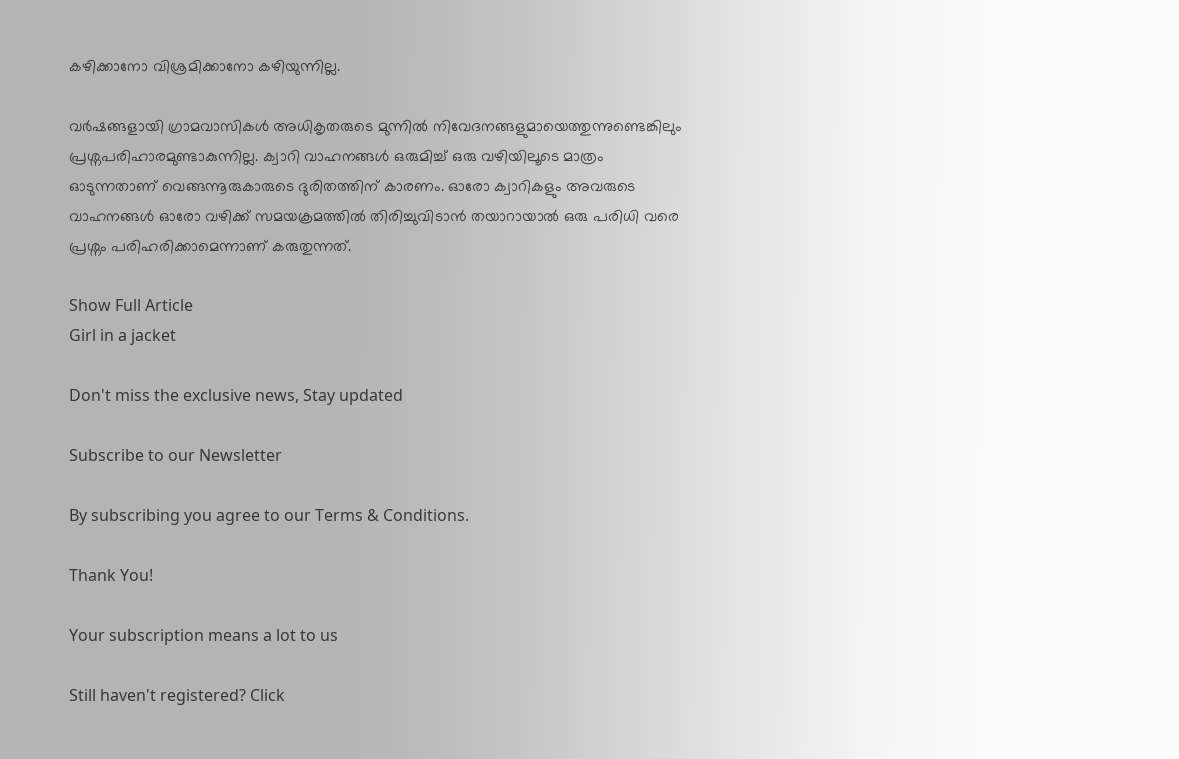കഴിക്കാനോ വിശ്രമിക്കാനോ കഴിയുന്നില്ല.

വർഷങ്ങളായി ഗ്രാമവാസികൾ അധികൃതരുടെ മുന്നിൽ നിവേദനങ്ങളുമായെത്തുന്നുണ്ടെങ്കിലും പ്രശ്നപരിഹാരമുണ്ടാകുന്നില്ല. ക്വാറി വാഹനങ്ങൾ ഒരുമിച്ച് ഒരു വഴിയിലൂടെ മാത്രം ഓടുന്നതാണ് വെങ്ങന്നൂരുകാരുടെ ദുരിതത്തിന് കാരണം. ഓരോ ക്വാറികളും അവരുടെ വാഹനങ്ങൾ ഓരോ വഴിക്ക് സമയക്രമത്തിൽ തിരിച്ചുവിടാൻ തയാറായാൽ ഒരു പരിധി വരെ പ്രശ്നം പരിഹരിക്കാമെന്നാണ് കരുതുന്നത്.

Show Full Article
Girl in a jacket

Don't miss the exclusive news, Stay updated

Subscribe to our Newsletter

By subscribing you agree to our Terms & Conditions.

Thank You!

Your subscription means a lot to us

Still haven't registered? Click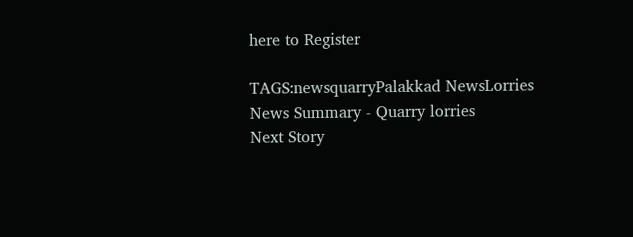here to Register

TAGS:newsquarryPalakkad NewsLorries
News Summary - Quarry lorries
Next Story